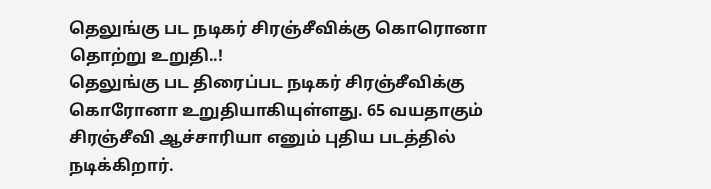தெலுங்கு பட நடிகர் சிரஞ்சீவிக்கு கொரொனா தொற்று உறுதி..!
தெலுங்கு பட திரைப்பட நடிகர் சிரஞ்சீவிக்கு கொரோனா உறுதியாகியுள்ளது. 65 வயதாகும் சிரஞ்சீவி ஆச்சாரியா எனும் புதிய படத்தில் நடிக்கிறார்.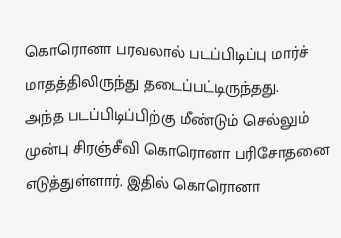கொரொனா பரவலால் படப்பிடிப்பு மார்ச் மாதத்திலிருந்து தடைப்பட்டிருந்தது.
அந்த படப்பிடிப்பிற்கு மீண்டும் செல்லும் முன்பு சிரஞ்சீவி கொரொனா பரிசோதனை எடுத்துள்ளார். இதில் கொரொனா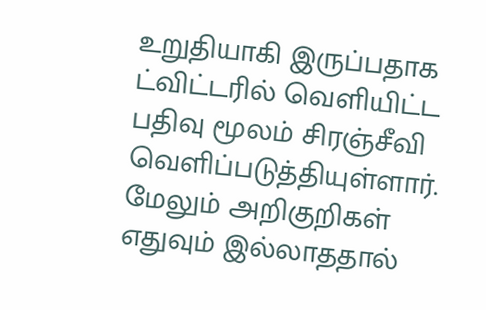உறுதியாகி இருப்பதாக ட்விட்டரில் வெளியிட்ட பதிவு மூலம் சிரஞ்சீவி வெளிப்படுத்தியுள்ளார்.
மேலும் அறிகுறிகள் எதுவும் இல்லாததால்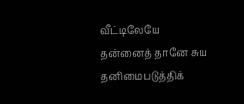வீட்டிலேயே தன்னைத் தானே சுய தனிமைபடுத்திக்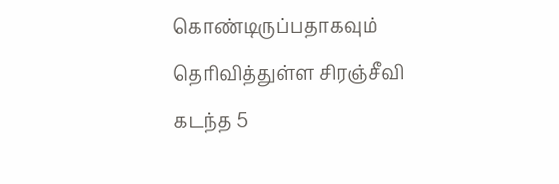கொண்டிருப்பதாகவும் தெரிவித்துள்ள சிரஞ்சீவி கடந்த 5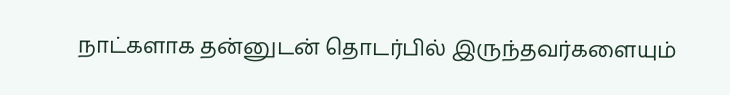நாட்களாக தன்னுடன் தொடர்பில் இருந்தவர்களையும்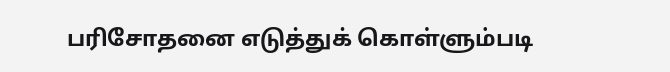பரிசோதனை எடுத்துக் கொள்ளும்படி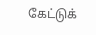கேட்டுக்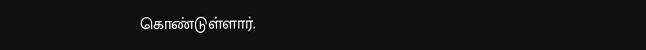கொண்டுள்ளார்.